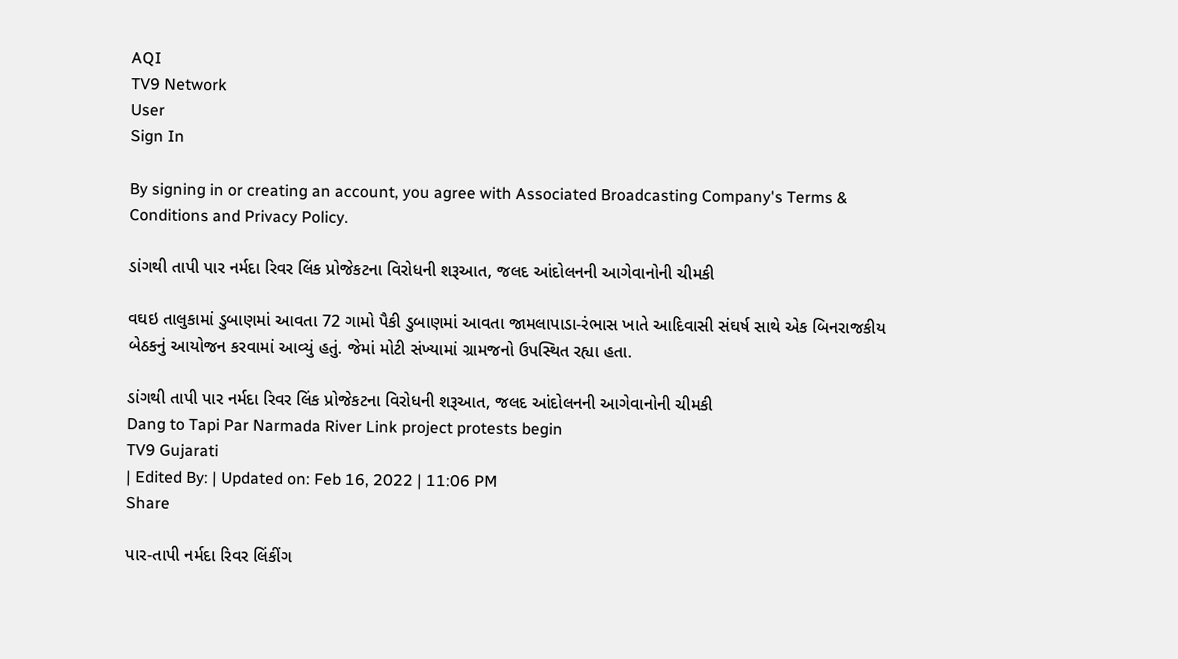AQI
TV9 Network
User
Sign In

By signing in or creating an account, you agree with Associated Broadcasting Company's Terms & Conditions and Privacy Policy.

ડાંગથી તાપી પાર નર્મદા રિવર લિંક પ્રોજેકટના વિરોધની શરૂઆત, જલદ આંદોલનની આગેવાનોની ચીમકી

વઘઇ તાલુકામાં ડુબાણમાં આવતા 72 ગામો પૈકી ડુબાણમાં આવતા જામલાપાડા-રંભાસ ખાતે આદિવાસી સંઘર્ષ સાથે એક બિનરાજકીય બેઠકનું આયોજન કરવામાં આવ્યું હતું. જેમાં મોટી સંખ્યામાં ગ્રામજનો ઉપસ્થિત રહ્યા હતા.

ડાંગથી તાપી પાર નર્મદા રિવર લિંક પ્રોજેકટના વિરોધની શરૂઆત, જલદ આંદોલનની આગેવાનોની ચીમકી
Dang to Tapi Par Narmada River Link project protests begin
TV9 Gujarati
| Edited By: | Updated on: Feb 16, 2022 | 11:06 PM
Share

પાર-તાપી નર્મદા રિવર લિંકીંગ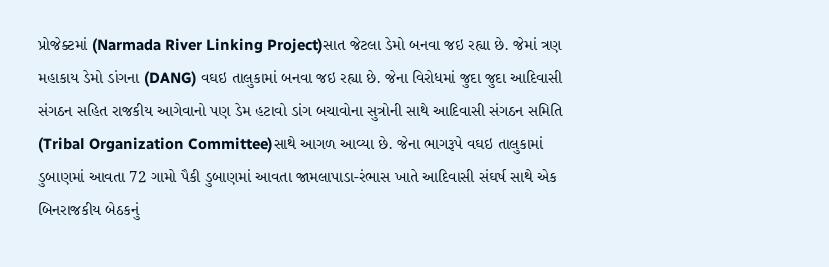પ્રોજેક્ટમાં (Narmada River Linking Project)સાત જેટલા ડેમો બનવા જઇ રહ્યા છે. જેમાં ત્રણ મહાકાય ડેમો ડાંગના (DANG) વઘઇ તાલુકામાં બનવા જઇ રહ્યા છે. જેના વિરોધમાં જુદા જુદા આદિવાસી સંગઠન સહિત રાજકીય આગેવાનો પણ ડેમ હટાવો ડાંગ બચાવોના સુત્રોની સાથે આદિવાસી સંગઠન સમિતિ (Tribal Organization Committee)સાથે આગળ આવ્યા છે. જેના ભાગરૂપે વઘઇ તાલુકામાં ડુબાણમાં આવતા 72 ગામો પૈકી ડુબાણમાં આવતા જામલાપાડા-રંભાસ ખાતે આદિવાસી સંઘર્ષ સાથે એક બિનરાજકીય બેઠકનું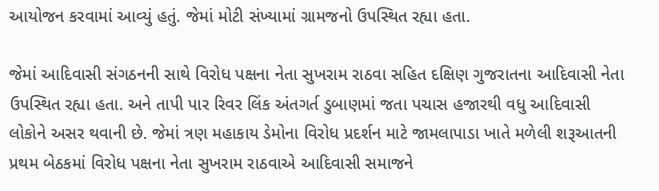આયોજન કરવામાં આવ્યું હતું. જેમાં મોટી સંખ્યામાં ગ્રામજનો ઉપસ્થિત રહ્યા હતા.

જેમાં આદિવાસી સંગઠનની સાથે વિરોધ પક્ષના નેતા સુખરામ રાઠવા સહિત દક્ષિણ ગુજરાતના આદિવાસી નેતા ઉપસ્થિત રહ્યા હતા. અને તાપી પાર રિવર લિંક અંતગર્ત ડુબાણમાં જતા પચાસ હજારથી વધુ આદિવાસી લોકોને અસર થવાની છે. જેમાં ત્રણ મહાકાય ડેમોના વિરોધ પ્રદર્શન માટે જામલાપાડા ખાતે મળેલી શરૂઆતની પ્રથમ બેઠકમાં વિરોધ પક્ષના નેતા સુખરામ રાઠવાએ આદિવાસી સમાજને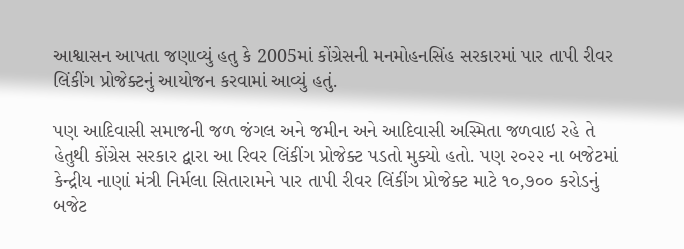આશ્વાસન આપતા જણાવ્યું હતુ કે 2005માં કોંગ્રેસની મનમોહનસિંહ સરકારમાં પાર તાપી રીવર લિંકીંગ પ્રોજેક્ટનું આયોજન કરવામાં આવ્યું હતું.

પણ આદિવાસી સમાજની જળ જંગલ અને જમીન અને આદિવાસી અસ્મિતા જળવાઇ રહે તે હેતુથી કોંગ્રેસ સરકાર દ્વારા આ રિવર લિંકીંગ પ્રોજેક્ટ પડતો મુક્યો હતો. પણ ૨૦૨૨ ના બજેટમાં કેન્દ્રીય નાણાં મંત્રી નિર્મલા સિતારામને પાર તાપી રીવર લિંકીંગ પ્રોજેક્ટ માટે ૧૦,૭૦૦ કરોડનું બજેટ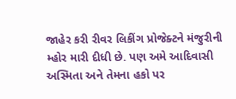જાહેર કરી રીવર લિકીંગ પ્રોજેક્ટને મંજુરીની મ્હોર મારી દીધી છે. પણ અમે આદિવાસી અસ્મિતા અને તેમના હકો પર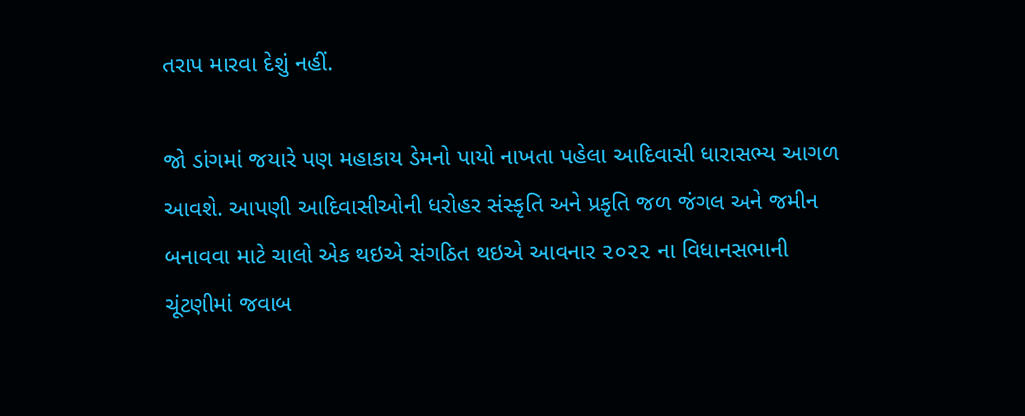તરાપ મારવા દેશું નહીં.

જો ડાંગમાં જયારે પણ મહાકાય ડેમનો પાયો નાખતા પહેલા આદિવાસી ધારાસભ્ય આગળ આવશે. આપણી આદિવાસીઓની ધરોહર સંસ્કૃતિ અને પ્રકૃતિ જળ જંગલ અને જમીન બનાવવા માટે ચાલો એક થઇએ સંગઠિત થઇએ આવનાર ૨૦૨૨ ના વિધાનસભાની ચૂંટણીમાં જવાબ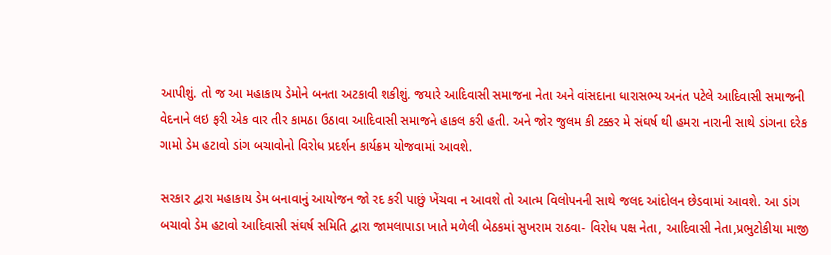આપીશું. તો જ આ મહાકાય ડેમોને બનતા અટકાવી શકીશું. જયારે આદિવાસી સમાજના નેતા અને વાંસદાના ધારાસભ્ય અનંત પટેલે આદિવાસી સમાજની વેદનાને લઇ ફરી એક વાર તીર કામઠા ઉઠાવા આદિવાસી સમાજને હાકલ કરી હતી. અને જોર જુલમ કી ટક્કર મે સંઘર્ષ થી હમરા નારાની સાથે ડાંગના દરેક ગામો ડેમ હટાવો ડાંગ બચાવોનો વિરોધ પ્રદર્શન કાર્યક્રમ યોજવામાં આવશે.

સરકાર દ્વારા મહાકાય ડેમ બનાવાનું આયોજન જો રદ કરી પાછું ખેંચવા ન આવશે તો આત્મ વિલોપનની સાથે જલદ આંદોલન છેડવામાં આવશે. આ ડાંગ બચાવો ડેમ હટાવો આદિવાસી સંઘર્ષ સમિતિ દ્વારા જામલાપાડા ખાતે મળેલી બેઠકમાં સુખરામ રાઠવા- વિરોધ પક્ષ નેતા, આદિવાસી નેતા,પ્રભુટોકીયા માજી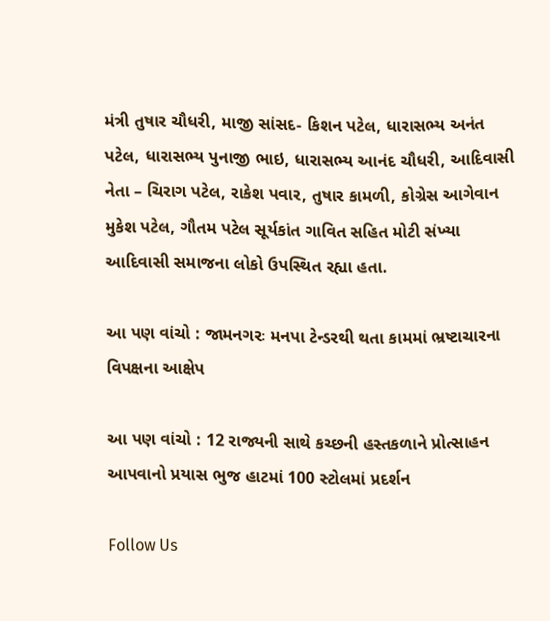મંત્રી તુષાર ચૌધરી, માજી સાંસદ- કિશન પટેલ, ધારાસભ્ય અનંત પટેલ, ધારાસભ્ય પુનાજી ભાઇ, ધારાસભ્ય આનંદ ચૌધરી, આદિવાસી નેતા – ચિરાગ પટેલ, રાકેશ પવાર, તુષાર કામળી, કોગ્રેસ આગેવાન મુકેશ પટેલ, ગૌતમ પટેલ સૂર્યકાંત ગાવિત સહિત મોટી સંખ્યા આદિવાસી સમાજના લોકો ઉપસ્થિત રહ્યા હતા.

આ પણ વાંચો : જામનગરઃ મનપા ટેન્ડરથી થતા કામમાં ભ્રષ્ટાચારના વિપક્ષના આક્ષેપ

આ પણ વાંચો : 12 રાજ્યની સાથે કચ્છની હસ્તકળાને પ્રોત્સાહન આપવાનો પ્રયાસ ભુજ હાટમાં 100 સ્ટોલમાં પ્રદર્શન

Follow Us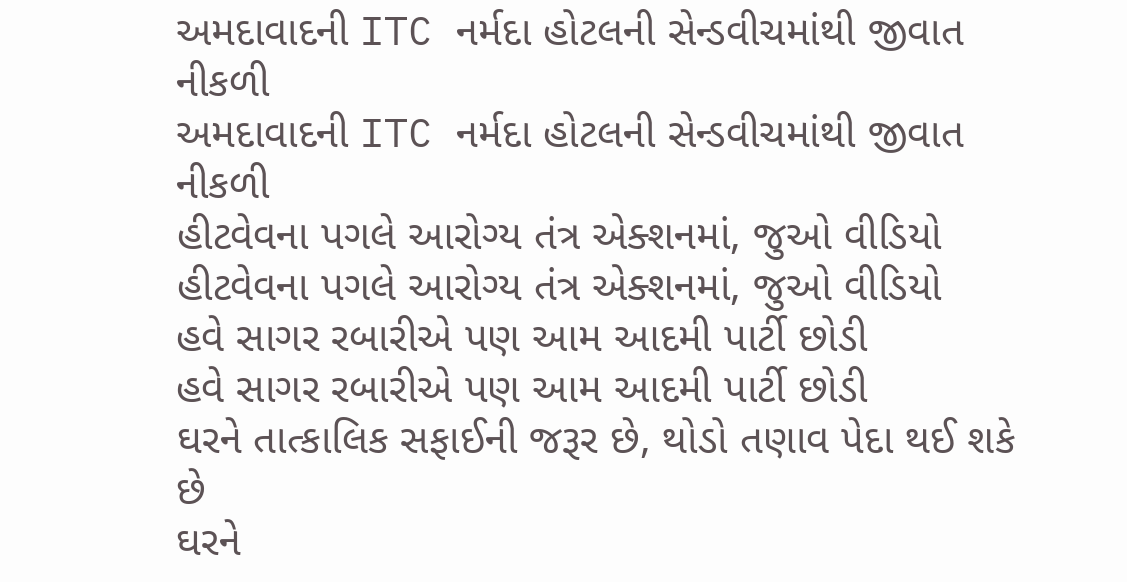અમદાવાદની ITC નર્મદા હોટલની સેન્ડવીચમાંથી જીવાત નીકળી
અમદાવાદની ITC નર્મદા હોટલની સેન્ડવીચમાંથી જીવાત નીકળી
હીટવેવના પગલે આરોગ્ય તંત્ર એક્શનમાં, જુઓ વીડિયો
હીટવેવના પગલે આરોગ્ય તંત્ર એક્શનમાં, જુઓ વીડિયો
હવે સાગર રબારીએ પણ આમ આદમી પાર્ટી છોડી
હવે સાગર રબારીએ પણ આમ આદમી પાર્ટી છોડી
ઘરને તાત્કાલિક સફાઈની જરૂર છે, થોડો તણાવ પેદા થઈ શકે છે
ઘરને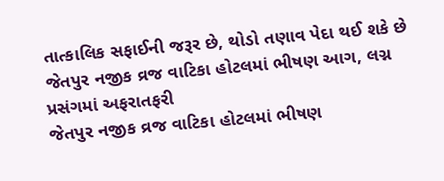તાત્કાલિક સફાઈની જરૂર છે, થોડો તણાવ પેદા થઈ શકે છે
જેતપુર નજીક વ્રજ વાટિકા હોટલમાં ભીષણ આગ, લગ્ન પ્રસંગમાં અફરાતફરી
જેતપુર નજીક વ્રજ વાટિકા હોટલમાં ભીષણ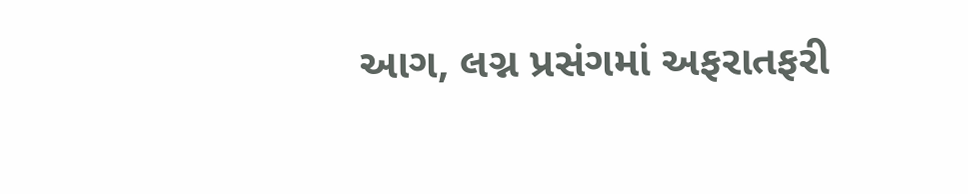આગ, લગ્ન પ્રસંગમાં અફરાતફરી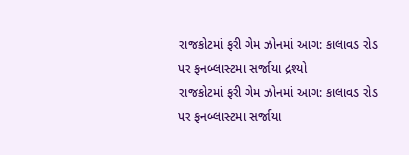રાજકોટમાં ફરી ગેમ ઝોનમાં આગ: કાલાવડ રોડ પર ફનબ્લાસ્ટમા સર્જાયા દ્રશ્યો
રાજકોટમાં ફરી ગેમ ઝોનમાં આગ: કાલાવડ રોડ પર ફનબ્લાસ્ટમા સર્જાયા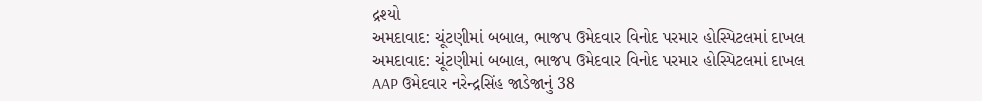દ્રશ્યો
અમદાવાદ: ચૂંટણીમાં બબાલ, ભાજપ ઉમેદવાર વિનોદ પરમાર હોસ્પિટલમાં દાખલ
અમદાવાદ: ચૂંટણીમાં બબાલ, ભાજપ ઉમેદવાર વિનોદ પરમાર હોસ્પિટલમાં દાખલ
AAP ઉમેદવાર નરેન્દ્રસિંહ જાડેજાનું 38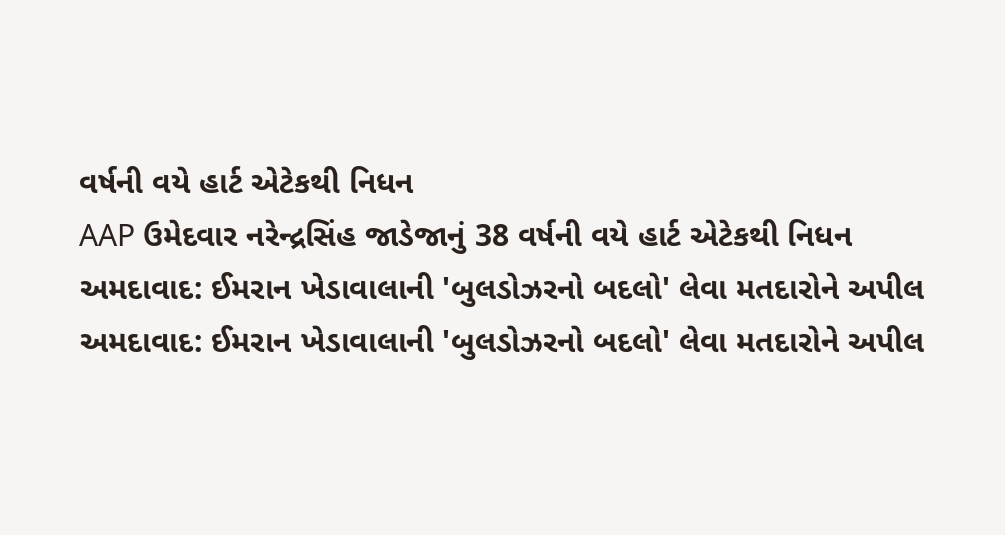વર્ષની વયે હાર્ટ એટેકથી નિધન
AAP ઉમેદવાર નરેન્દ્રસિંહ જાડેજાનું 38 વર્ષની વયે હાર્ટ એટેકથી નિધન
અમદાવાદ: ઈમરાન ખેડાવાલાની 'બુલડોઝરનો બદલો' લેવા મતદારોને અપીલ
અમદાવાદ: ઈમરાન ખેડાવાલાની 'બુલડોઝરનો બદલો' લેવા મતદારોને અપીલ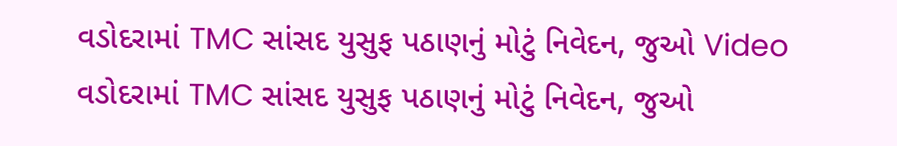વડોદરામાં TMC સાંસદ યુસુફ પઠાણનું મોટું નિવેદન, જુઓ Video
વડોદરામાં TMC સાંસદ યુસુફ પઠાણનું મોટું નિવેદન, જુઓ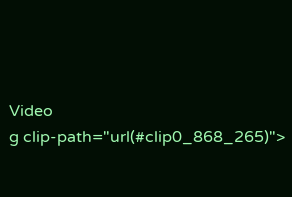Video
g clip-path="url(#clip0_868_265)">